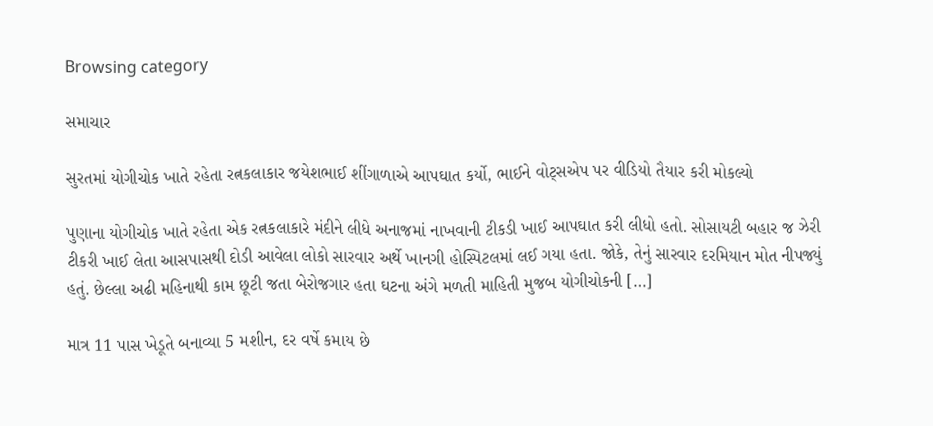Browsing category

સમાચાર

સુરતમાં યોગીચોક ખાતે રહેતા રત્નકલાકાર જયેશભાઈ શીંગાળાએ આપઘાત કર્યો, ભાઈને વોટ્સએપ પર વીડિયો તૈયાર કરી મોકલ્યો

પુણાના યોગીચોક ખાતે રહેતા એક રત્નકલાકારે મંદીને લીધે અનાજમાં નાખવાની ટીકડી ખાઈ આપઘાત કરી લીધો હતો. સોસાયટી બહાર જ ઝેરી ટીકરી ખાઈ લેતા આસપાસથી દોડી આવેલા લોકો સારવાર અર્થે ખાનગી હોસ્પિટલમાં લઈ ગયા હતા. જોકે, તેનું સારવાર દરમિયાન મોત નીપજ્યું હતું. છેલ્લા અઢી મહિનાથી કામ છૂટી જતા બેરોજગાર હતા ઘટના અંગે મળતી માહિતી મુજબ યોગીચોકની […]

માત્ર 11 પાસ ખેડૂતે બનાવ્યા 5 મશીન, દર વર્ષે કમાય છે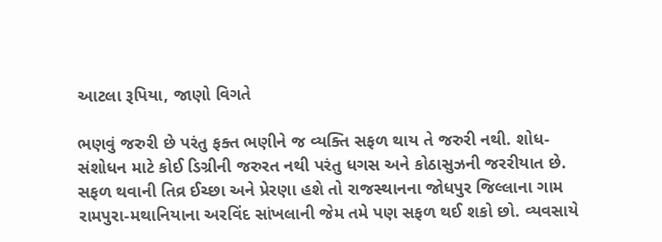આટલા રૂપિયા, જાણો વિગતે

ભણવું જરુરી છે પરંતુ ફક્ત ભણીને જ વ્યક્તિ સફળ થાય તે જરુરી નથી. શોધ-સંશોધન માટે કોઈ ડિગ્રીની જરુરત નથી પરંતુ ધગસ અને કોઠાસુઝની જરરીયાત છે. સફળ થવાની તિવ્ર ઈચ્છા અને પ્રેરણા હશે તો રાજસ્થાનના જોધપુર જિલ્લાના ગામ રામપુરા-મથાનિયાના અરવિંદ સાંખલાની જેમ તમે પણ સફળ થઈ શકો છો. વ્યવસાયે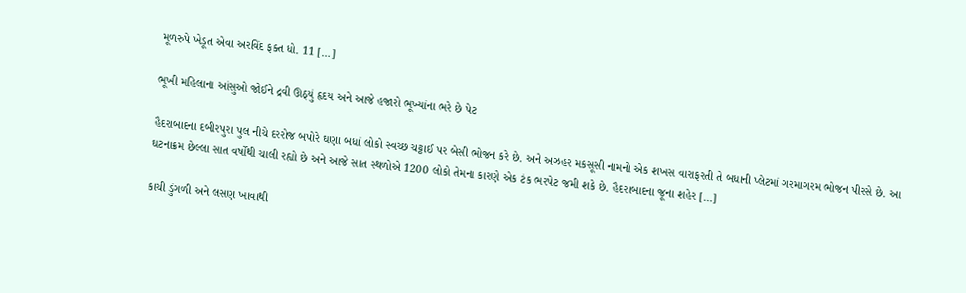મૂળરુપે ખેડૂત એવા અરવિંદ ફક્ત ધો. 11 […]

ભૂખી મહિલાના આંસુઓ જોઈને દ્રવી ઊઠ્યું હૃદય અને આજે હજારો ભૂખ્યાંના ભરે છે પેટ

હૈદરાબાદના દબીરપુરા પુલ નીચે દરરોજ બપોરે ઘણા બધાં લોકો સ્વચ્છ ચટ્ટાઈ પર બેસી ભોજન કરે છે. અને અઝહર મકસૂસી નામનો એક શખસ વારાફરતી તે બધાની પ્લેટમાં ગરમાગરમ ભોજન પીરસે છે. આ ઘટનાક્રમ છેલ્લા સાત વર્ષોથી ચાલી રહ્યો છે અને આજે સાત સ્થળોએ 1200 લોકો તેમના કારણે એક ટંક ભરપેટ જમી શકે છે. હૈદરાબાદના જૂના શહેર […]

કાચી ડુંગળી અને લસણ ખાવાથી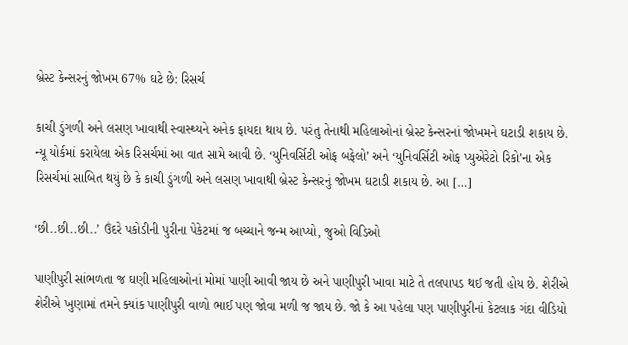બ્રેસ્ટ કેન્સરનું જોખમ 67% ઘટે છે: રિસર્ચ

કાચી ડુંગળી અને લસણ ખાવાથી સ્વાસ્થ્યને અનેક ફાયદા થાય છે. પરંતુ તેનાથી મહિલાઓનાં બ્રેસ્ટ કેન્સરનાં જોખમને ઘટાડી શકાય છે. ન્યૂ યોર્કમાં કરાયેલા એક રિસર્ચમાં આ વાત સામે આવી છે. ‘યુનિવર્સિટી ઓફ બફેલો’ અને ‘યુનિવર્સિટી ઓફ પ્યુએરેટો રિકો’ના એક રિસર્ચમાં સાબિત થયું છે કે કાચી ડુંગળી અને લસણ ખાવાથી બ્રેસ્ટ કેન્સરનું જોખમ ઘટાડી શકાય છે. આ […]

‘છી..છી..છી..’ ઉંદરે પકોડીની પુરીના પેકેટમાં જ બચ્ચાને જન્મ આપ્યો, જુઓ વિડિઓ

પાણીપુરી સાંભળતા જ ઘણી મહિલાઓનાં મોમાં પાણી આવી જાય છે અને પાણીપુરી ખાવા માટે તે તલપાપડ થઈ જતી હોય છે. શેરીએ શેરીએ ખુણામાં તમને ક્યાંક પાણીપુરી વાળો ભાઈ પણ જોવા મળી જ જાય છે. જો કે આ પહેલા પણ પાણીપુરીનાં કેટલાક ગંદા વીડિયો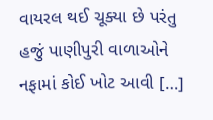વાયરલ થઈ ચૂક્યા છે પરંતુ હજું પાણીપુરી વાળાઓને નફામાં કોઈ ખોટ આવી […]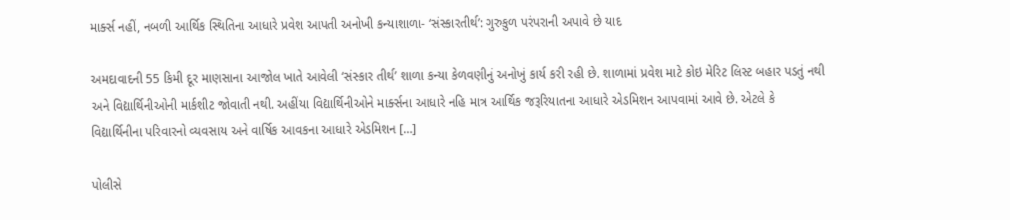માર્ક્સ નહીં, નબળી આર્થિક સ્થિતિના આધારે પ્રવેશ આપતી અનોખી કન્યાશાળા- ‘સંસ્કારતીર્થ’: ગુરુકુળ પરંપરાની અપાવે છે યાદ

અમદાવાદની 55 કિમી દૂર માણસાના આજોલ ખાતે આવેલી ‘સંસ્કાર તીર્થ’ શાળા કન્યા કેળવણીનું અનોખું કાર્ય કરી રહી છે. શાળામાં પ્રવેશ માટે કોઇ મેરિટ લિસ્ટ બહાર પડતું નથી અને વિદ્યાર્થિનીઓની માર્કશીટ જોવાતી નથી. અહીંયા વિદ્યાર્થિનીઓને માર્ક્સના આધારે નહિ માત્ર આર્થિક જરૂરિયાતના આધારે એડમિશન આપવામાં આવે છે. એટલે કે વિદ્યાર્થિનીના પરિવારનો વ્યવસાય અને વાર્ષિક આવકના આધારે એડમિશન […]

પોલીસે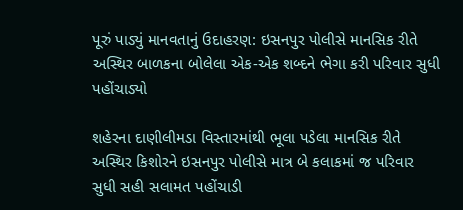પૂરું પાડ્યું માનવતાનું ઉદાહરણ: ઇસનપુર પોલીસે માનસિક રીતે અસ્થિર બાળકના બોલેલા એક-એક શબ્દને ભેગા કરી પરિવાર સુધી પહોંચાડ્યો

શહેરના દાણીલીમડા વિસ્તારમાંથી ભૂલા પડેલા માનસિક રીતે અસ્થિર કિશોરને ઇસનપુર પોલીસે માત્ર બે કલાકમાં જ પરિવાર સુધી સહી સલામત પહોંચાડી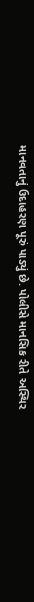માનવતાનું ઉદાહરણ પૂરું પાડ્યું છે. પોલીસે માનસિક રીતે અસ્થિર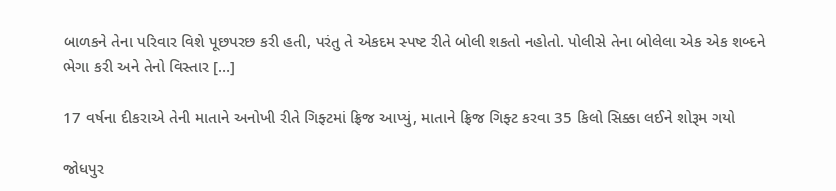બાળકને તેના પરિવાર વિશે પૂછપરછ કરી હતી, પરંતુ તે એકદમ સ્પષ્ટ રીતે બોલી શકતો નહોતો. પોલીસે તેના બોલેલા એક એક શબ્દને ભેગા કરી અને તેનો વિસ્તાર […]

17 વર્ષના દીકરાએ તેની માતાને અનોખી રીતે ગિફ્ટમાં ફ્રિજ આપ્યું, માતાને ફ્રિજ ગિફ્ટ કરવા 35 કિલો સિક્કા લઈને શોરૂમ ગયો

જોધપુર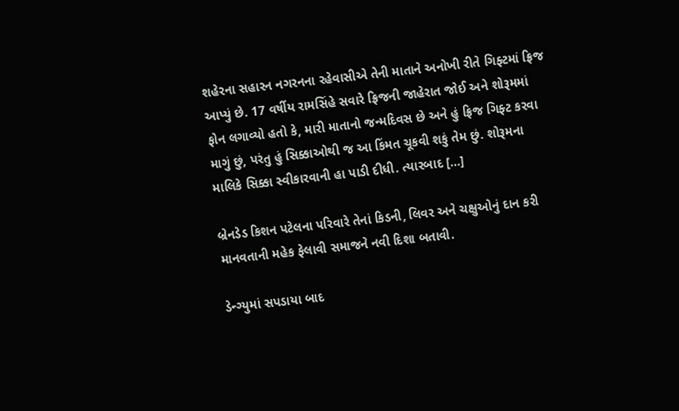શહેરના સહારન નગરનના રહેવાસીએ તેની માતાને અનોખી રીતે ગિફ્ટમાં ફ્રિજ આપ્યું છે. 17 વર્ષીય રામસિંહે સવારે ફ્રિજની જાહેરાત જોઈ અને શોરૂમમાં ફોન લગાવ્યો હતો કે, મારી માતાનો જન્મદિવસ છે અને હું ફ્રિજ ગિફ્ટ કરવા માગું છું, પરંતુ હું સિક્કાઓથી જ આ કિંમત ચૂકવી શકું તેમ છું. શોરૂમના માલિકે સિક્કા સ્વીકારવાની હા પાડી દીધી. ત્યારબાદ […]

બ્રેનડેડ કિશન પટેલના પરિવારે તેનાં કિડની, લિવર અને ચક્ષુઓનું દાન કરી માનવતાની મહેક ફેલાવી સમાજને નવી દિશા બતાવી.

ડેન્ગ્યુમાં સપડાયા બાદ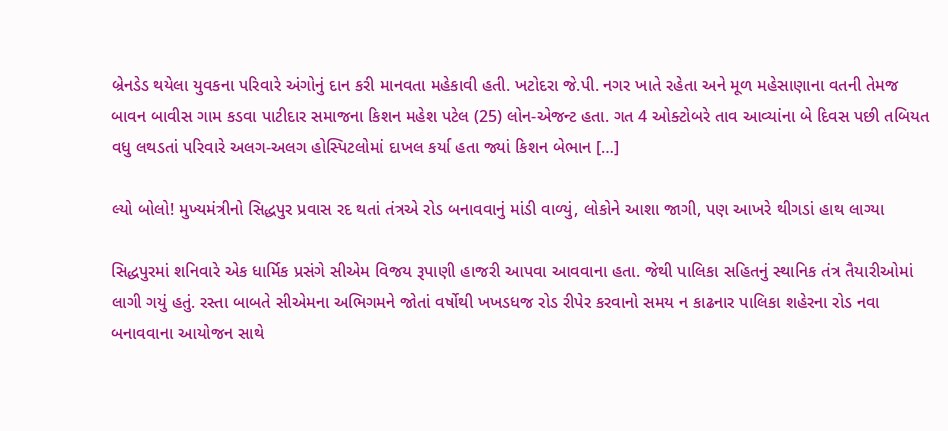બ્રેનડેડ થયેલા યુવકના પરિવારે અંગોનું દાન કરી માનવતા મહેકાવી હતી. ખટોદરા જે.પી. નગર ખાતે રહેતા અને મૂળ મહેસાણાના વતની તેમજ બાવન બાવીસ ગામ કડવા પાટીદાર સમાજના કિશન મહેશ પટેલ (25) લોન-એજન્ટ હતા. ગત 4 ઓક્ટોબરે તાવ આવ્યાંના બે દિવસ પછી તબિયત વધુ લથડતાં પરિવારે અલગ-અલગ હોસ્પિટલોમાં દાખલ કર્યા હતા જ્યાં કિશન બેભાન […]

લ્યો બોલો! મુખ્યમંત્રીનો સિદ્ધપુર પ્રવાસ રદ થતાં તંત્રએ રોડ બનાવવાનું માંડી વાળ્યું, લોકોને આશા જાગી, પણ આખરે થીગડાં હાથ લાગ્યા

સિદ્ધપુરમાં શનિવારે એક ધાર્મિક પ્રસંગે સીએમ વિજય રૂપાણી હાજરી આપવા આવવાના હતા. જેથી પાલિકા સહિતનું સ્થાનિક તંત્ર તૈયારીઓમાં લાગી ગયું હતું. રસ્તા બાબતે સીએમના અભિગમને જોતાં વર્ષોથી ખખડધજ રોડ રીપેર કરવાનો સમય ન કાઢનાર પાલિકા શહેરના રોડ નવા બનાવવાના આયોજન સાથે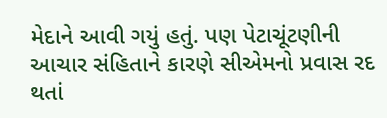મેદાને આવી ગયું હતું. પણ પેટાચૂંટણીની આચાર સંહિતાને કારણે સીએમનો પ્રવાસ રદ થતાં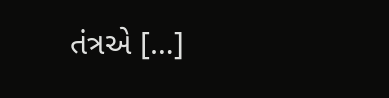તંત્રએ […]